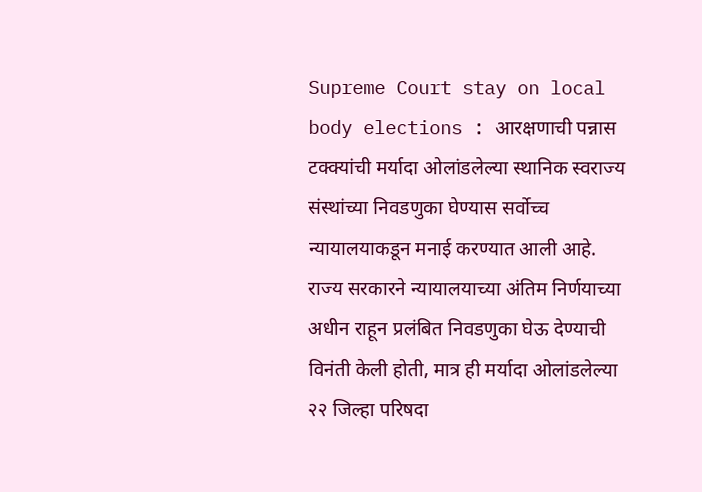Supreme Court stay on local body elections : आरक्षणाची पन्नास टक्क्यांची मर्यादा ओलांडलेल्या स्थानिक स्वराज्य संस्थांच्या निवडणुका घेण्यास सर्वोच्च न्यायालयाकडून मनाई करण्यात आली आहे. राज्य सरकारने न्यायालयाच्या अंतिम निर्णयाच्या अधीन राहून प्रलंबित निवडणुका घेऊ देण्याची विनंती केली होती, मात्र ही मर्यादा ओलांडलेल्या २२ जिल्हा परिषदा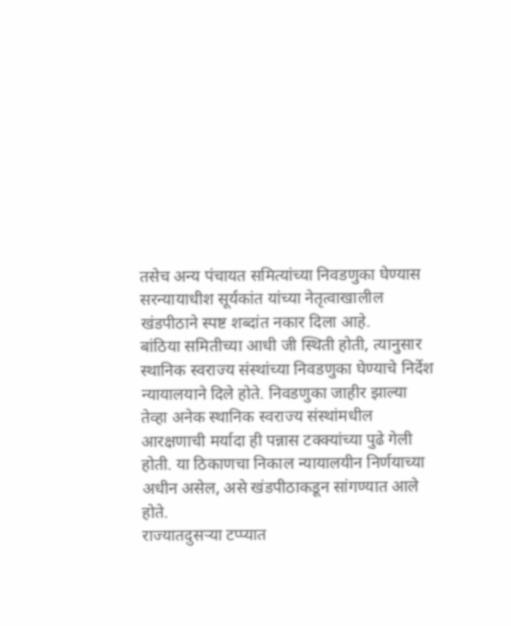तसेच अन्य पंचायत समित्यांच्या निवडणुका घेण्यास सरन्यायाधीश सूर्यकांत यांच्या नेतृत्वाखालील खंडपीठाने स्पष्ट शब्दांत नकार दिला आहे.
बांठिया समितीच्या आधी जी स्थिती होती, त्यानुसार स्थानिक स्वराज्य संस्थांच्या निवडणुका घेण्याचे निर्देश न्यायालयाने दिले होते. निवडणुका जाहीर झाल्या तेव्हा अनेक स्थानिक स्वराज्य संस्थांमधील आरक्षणाची मर्यादा ही पन्नास टक्क्यांच्या पुढे गेली होती. या ठिकाणचा निकाल न्यायालयीन निर्णयाच्या अधीन असेल, असे खंडपीठाकडून सांगण्यात आले होते.
राज्यातदुसऱ्या टप्प्यात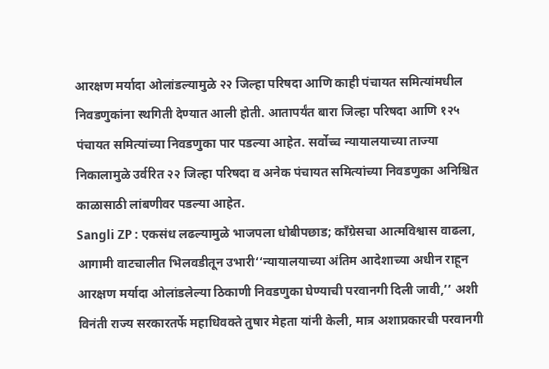आरक्षण मर्यादा ओलांडल्यामुळे २२ जिल्हा परिषदा आणि काही पंचायत समित्यांमधील निवडणुकांना स्थगिती देण्यात आली होती. आतापर्यंत बारा जिल्हा परिषदा आणि १२५ पंचायत समित्यांच्या निवडणुका पार पडल्या आहेत. सर्वोच्च न्यायालयाच्या ताज्या निकालामुळे उर्वरित २२ जिल्हा परिषदा व अनेक पंचायत समित्यांच्या निवडणुका अनिश्चित काळासाठी लांबणीवर पडल्या आहेत.
Sangli ZP : एकसंध लढल्यामुळे भाजपला धोबीपछाड; काँग्रेसचा आत्मविश्वास वाढला, आगामी वाटचालीत भिलवडीतून उभारी‘‘न्यायालयाच्या अंतिम आदेशाच्या अधीन राहून आरक्षण मर्यादा ओलांडलेल्या ठिकाणी निवडणुका घेण्याची परवानगी दिली जावी,’’ अशी विनंती राज्य सरकारतर्फे महाधिवक्ते तुषार मेहता यांनी केली, मात्र अशाप्रकारची परवानगी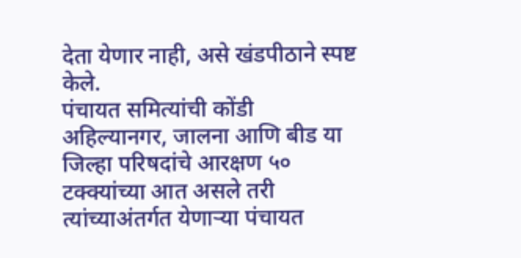देता येणार नाही, असे खंडपीठाने स्पष्ट केले.
पंचायत समित्यांची कोंडी
अहिल्यानगर, जालना आणि बीड या जिल्हा परिषदांचे आरक्षण ५० टक्क्यांच्या आत असले तरी त्यांच्याअंतर्गत येणाऱ्या पंचायत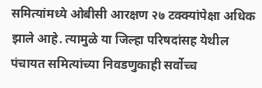समित्यांमध्ये ओबीसी आरक्षण २७ टक्क्यांपेक्षा अधिक झाले आहे. त्यामुळे या जिल्हा परिषदांसह येथील पंचायत समित्यांच्या निवडणुकाही सर्वोच्च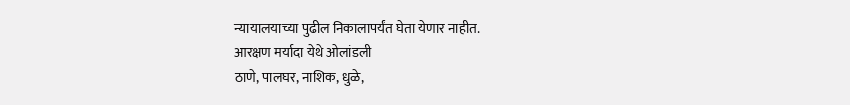न्यायालयाच्या पुढील निकालापर्यंत घेता येणार नाहीत.
आरक्षण मर्यादा येथे ओलांडली
ठाणे, पालघर, नाशिक, धुळे,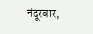नंदूरबार,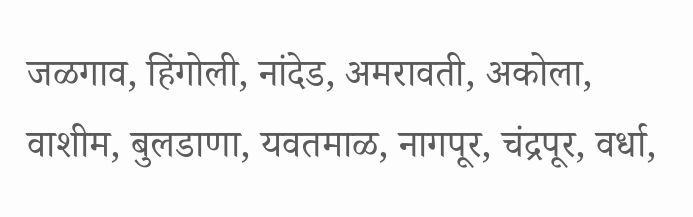जळगाव, हिंगोली, नांदेड, अमरावती, अकोला, वाशीम, बुलडाणा, यवतमाळ, नागपूर, चंद्रपूर, वर्धा,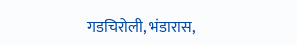गडचिरोली, भंडारास,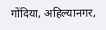गोंदिया, अहिल्यानगर,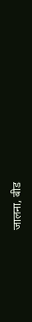जालना, बीड